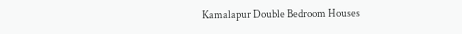Kamalapur Double Bedroom Houses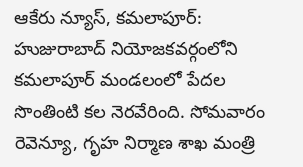ఆకేరు న్యూస్, కమలాపూర్:
హుజురాబాద్ నియోజకవర్గంలోని కమలాపూర్ మండలంలో పేదల సొంతింటి కల నెరవేరింది. సోమవారం రెవెన్యూ, గృహ నిర్మాణ శాఖ మంత్రి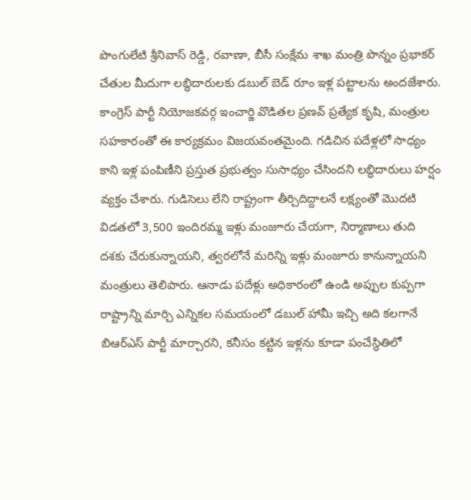పొంగులేటి శ్రీనివాస్ రెడ్డి, రవాణా, బీసీ సంక్షేమ శాఖ మంత్రి పొన్నం ప్రభాకర్ చేతుల మీదుగా లబ్ధిదారులకు డబుల్ బెడ్ రూం ఇళ్ల పట్టాలను అందజేశారు. కాంగ్రెస్ పార్టీ నియోజకవర్గ ఇంచార్జి వొడితల ప్రణవ్ ప్రత్యేక కృషి, మంత్రుల సహకారంతో ఈ కార్యక్రమం విజయవంతమైంది. గడిచిన పదేళ్లలో సాధ్యం కాని ఇళ్ల పంపిణీని ప్రస్తుత ప్రభుత్వం సుసాధ్యం చేసిందని లబ్ధిదారులు హర్షం వ్యక్తం చేశారు. గుడిసెలు లేని రాష్ట్రంగా తీర్చిదిద్దాలనే లక్ష్యంతో మొదటి విడతలో 3,500 ఇందిరమ్మ ఇళ్లు మంజూరు చేయగా, నిర్మాణాలు తుది దశకు చేరుకున్నాయని, త్వరలోనే మరిన్ని ఇళ్లు మంజూరు కానున్నాయని మంత్రులు తెలిపారు. ఆనాడు పదేళ్లు అధికారంలో ఉండి అప్పుల కుప్పగా రాష్ట్రాన్ని మార్చి ఎన్నికల సమయంలో డబుల్ హామీ ఇచ్చి అది కలగానే బిఆర్ఎస్ పార్టీ మార్చారని, కనీసం కట్టిన ఇళ్లను కూడా పంచేస్థితిలో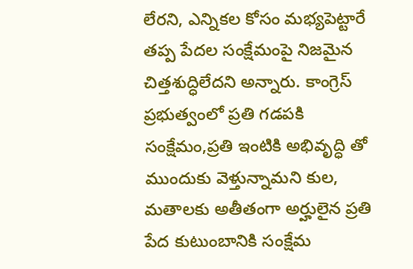లేరని, ఎన్నికల కోసం మభ్యపెట్టారే తప్ప పేదల సంక్షేమంపై నిజమైన చిత్తశుద్ధిలేదని అన్నారు. కాంగ్రెస్ ప్రభుత్వంలో ప్రతి గడపకి సంక్షేమం,ప్రతి ఇంటికి అభివృద్ధి తో ముందుకు వెళ్తున్నామని కుల, మతాలకు అతీతంగా అర్హులైన ప్రతి పేద కుటుంబానికి సంక్షేమ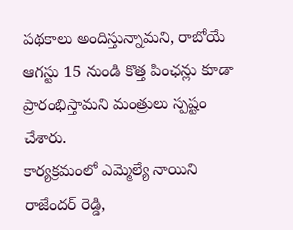పథకాలు అందిస్తున్నామని, రాబోయే ఆగస్టు 15 నుండి కొత్త పింఛన్లు కూడా ప్రారంభిస్తామని మంత్రులు స్పష్టం చేశారు.
కార్యక్రమంలో ఎమ్మెల్యే నాయిని రాజేందర్ రెడ్డి,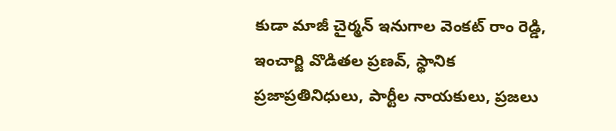కుడా మాజీ చైర్మన్ ఇనుగాల వెంకట్ రాం రెడ్డి, ఇంచార్జి వొడితల ప్రణవ్, స్థానిక ప్రజాప్రతినిధులు, పార్టీల నాయకులు, ప్రజలు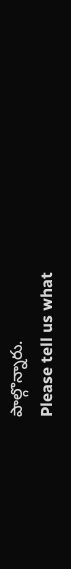పాల్గొన్నారు.
Please tell us what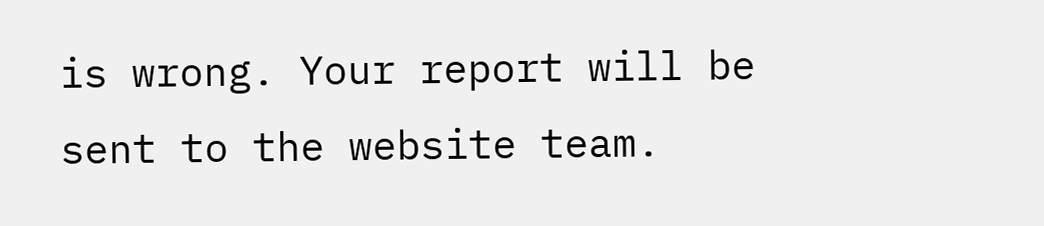is wrong. Your report will be sent to the website team.